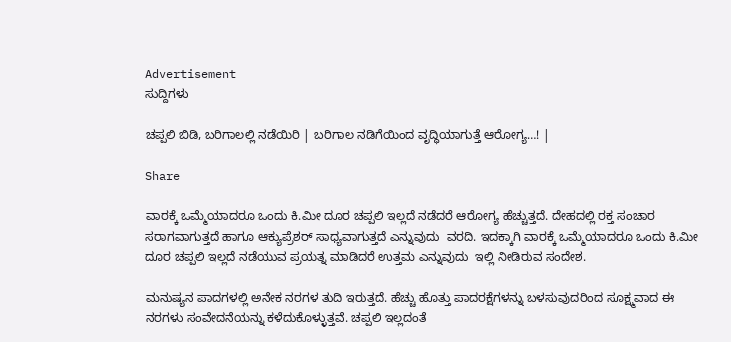Advertisement
ಸುದ್ದಿಗಳು

ಚಪ್ಪಲಿ ಬಿಡಿ, ಬರಿಗಾಲಲ್ಲಿ ನಡೆಯಿರಿ | ಬರಿಗಾಲ ನಡಿಗೆಯಿಂದ ವೃದ್ಧಿಯಾಗುತ್ತೆ ಆರೋಗ್ಯ…! |

Share

ವಾರಕ್ಕೆ ಒಮ್ಮೆಯಾದರೂ ಒಂದು ಕಿ.ಮೀ ದೂರ ಚಪ್ಪಲಿ ಇಲ್ಲದೆ ನಡೆದರೆ ಆರೋಗ್ಯ ಹೆಚ್ಚುತ್ತದೆ. ದೇಹದಲ್ಲಿ ರಕ್ತ ಸಂಚಾರ ಸರಾಗವಾಗುತ್ತದೆ ಹಾಗೂ ಆಕ್ಯುಪ್ರೆಶರ್‌ ಸಾಧ್ಯವಾಗುತ್ತದೆ ಎನ್ನುವುದು  ವರದಿ. ಇದಕ್ಕಾಗಿ ವಾರಕ್ಕೆ ಒಮ್ಮೆಯಾದರೂ ಒಂದು ಕಿ.ಮೀ ದೂರ ಚಪ್ಪಲಿ ಇಲ್ಲದೆ ನಡೆಯುವ ಪ್ರಯತ್ನ ಮಾಡಿದರೆ ಉತ್ತಮ ಎನ್ನುವುದು  ಇಲ್ಲಿ ನೀಡಿರುವ ಸಂದೇಶ.

ಮನುಷ್ಯನ ಪಾದಗಳಲ್ಲಿ ಅನೇಕ ನರಗಳ ತುದಿ ಇರುತ್ತದೆ. ಹೆಚ್ಚು ಹೊತ್ತು ಪಾದರಕ್ಷೆಗಳನ್ನು ಬಳಸುವುದರಿಂದ ಸೂಕ್ಷ್ಮವಾದ ಈ ನರಗಳು ಸಂವೇದನೆಯನ್ನು ಕಳೆದುಕೊಳ್ಳುತ್ತವೆ. ಚಪ್ಪಲಿ ಇಲ್ಲದಂತೆ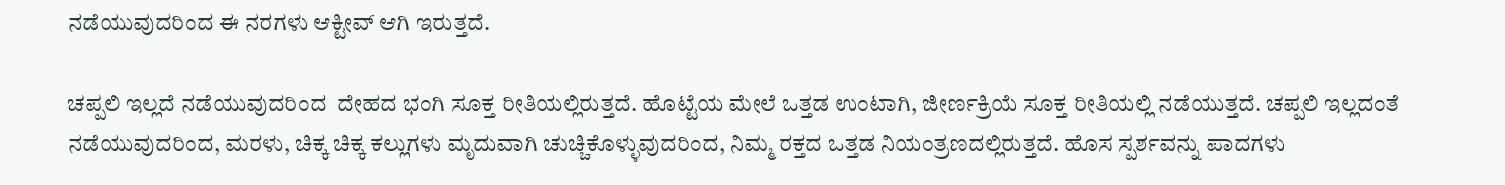ನಡೆಯುವುದರಿಂದ ಈ ನರಗಳು ಆಕ್ಟೀವ್ ಆಗಿ ಇರುತ್ತದೆ.

ಚಪ್ಪಲಿ ಇಲ್ಲದೆ ನಡೆಯುವುದರಿಂದ  ದೇಹದ ಭಂಗಿ ಸೂಕ್ತ ರೀತಿಯಲ್ಲಿರುತ್ತದೆ. ಹೊಟ್ಟೆಯ ಮೇಲೆ ಒತ್ತಡ ಉಂಟಾಗಿ, ಜೀರ್ಣಕ್ರಿಯೆ ಸೂಕ್ತ ರೀತಿಯಲ್ಲಿ ನಡೆಯುತ್ತದೆ. ಚಪ್ಪಲಿ ಇಲ್ಲದಂತೆ ನಡೆಯುವುದರಿಂದ, ಮರಳು, ಚಿಕ್ಕ ಚಿಕ್ಕ ಕಲ್ಲುಗಳು ಮೃದುವಾಗಿ ಚುಚ್ಚಿಕೊಳ್ಳುವುದರಿಂದ, ನಿಮ್ಮ ರಕ್ತದ ಒತ್ತಡ ನಿಯಂತ್ರಣದಲ್ಲಿರುತ್ತದೆ. ಹೊಸ ಸ್ಪರ್ಶವನ್ನು ಪಾದಗಳು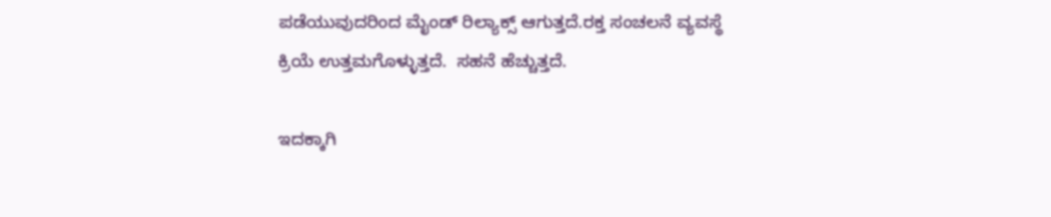ಪಡೆಯುವುದರಿಂದ ಮೈಂಡ್ ರಿಲ್ಯಾಕ್ಸ್ ಆಗುತ್ತದೆ.ರಕ್ತ ಸಂಚಲನೆ ವ್ಯವಸ್ಥೆ ಕ್ರಿಯೆ ಉತ್ತಮಗೊಳ್ಳುತ್ತದೆ.  ಸಹನೆ ಹೆಚ್ಚುತ್ತದೆ.

ಇದಕ್ಕಾಗಿ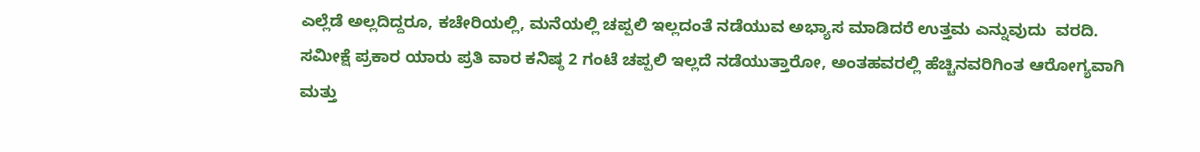ಎಲ್ಲೆಡೆ ಅಲ್ಲದಿದ್ದರೂ, ಕಚೇರಿಯಲ್ಲಿ, ಮನೆಯಲ್ಲಿ ಚಪ್ಪಲಿ ಇಲ್ಲದಂತೆ ನಡೆಯುವ ಅಭ್ಯಾಸ ಮಾಡಿದರೆ ಉತ್ತಮ ಎನ್ನುವುದು  ವರದಿ. ಸಮೀಕ್ಷೆ ಪ್ರಕಾರ ಯಾರು ಪ್ರತಿ ವಾರ ಕನಿಷ್ಠ 2 ಗಂಟೆ ಚಪ್ಪಲಿ ಇಲ್ಲದೆ ನಡೆಯುತ್ತಾರೋ, ಅಂತಹವರಲ್ಲಿ ಹೆಚ್ಚಿನವರಿಗಿಂತ ಆರೋಗ್ಯವಾಗಿ ಮತ್ತು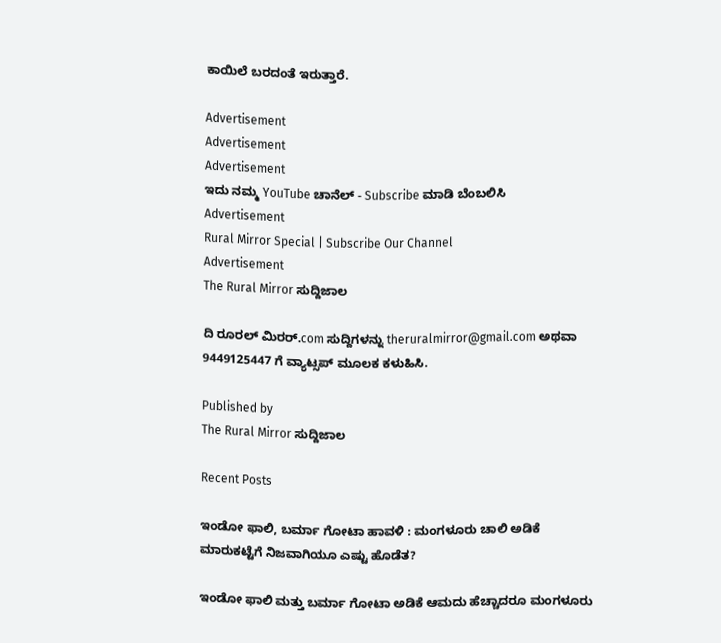ಕಾಯಿಲೆ ಬರದಂತೆ ಇರುತ್ತಾರೆ.

Advertisement
Advertisement
Advertisement
ಇದು ನಮ್ಮ YouTube ಚಾನೆಲ್ - Subscribe ಮಾಡಿ ಬೆಂಬಲಿಸಿ
Advertisement
Rural Mirror Special | Subscribe Our Channel
Advertisement
The Rural Mirror ಸುದ್ದಿಜಾಲ

ದಿ ರೂರಲ್‌ ಮಿರರ್.com ಸುದ್ದಿಗಳನ್ನು ‌theruralmirror@gmail.com ಅಥವಾ 9449125447 ಗೆ ವ್ಯಾಟ್ಸಪ್ ಮೂಲಕ ಕಳುಹಿಸಿ.

Published by
The Rural Mirror ಸುದ್ದಿಜಾಲ

Recent Posts

ಇಂಡೋ ಫಾಲಿ, ಬರ್ಮಾ ಗೋಟಾ ಹಾವಳಿ : ಮಂಗಳೂರು ಚಾಲಿ ಅಡಿಕೆ ಮಾರುಕಟ್ಟೆಗೆ ನಿಜವಾಗಿಯೂ ಎಷ್ಟು ಹೊಡೆತ?

ಇಂಡೋ ಫಾಲಿ ಮತ್ತು ಬರ್ಮಾ ಗೋಟಾ ಅಡಿಕೆ ಆಮದು ಹೆಚ್ಚಾದರೂ ಮಂಗಳೂರು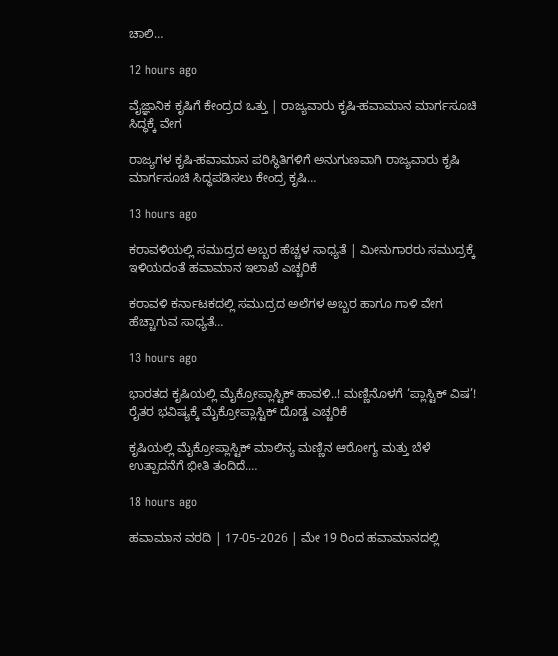ಚಾಲಿ…

12 hours ago

ವೈಜ್ಞಾನಿಕ ಕೃಷಿಗೆ ಕೇಂದ್ರದ ಒತ್ತು | ರಾಜ್ಯವಾರು ಕೃಷಿ-ಹವಾಮಾನ ಮಾರ್ಗಸೂಚಿ ಸಿದ್ಧಕ್ಕೆ ವೇಗ

ರಾಜ್ಯಗಳ ಕೃಷಿ-ಹವಾಮಾನ ಪರಿಸ್ಥಿತಿಗಳಿಗೆ ಅನುಗುಣವಾಗಿ ರಾಜ್ಯವಾರು ಕೃಷಿ ಮಾರ್ಗಸೂಚಿ ಸಿದ್ಧಪಡಿಸಲು ಕೇಂದ್ರ ಕೃಷಿ…

13 hours ago

ಕರಾವಳಿಯಲ್ಲಿ ಸಮುದ್ರದ ಅಬ್ಬರ ಹೆಚ್ಚಳ ಸಾಧ್ಯತೆ | ಮೀನುಗಾರರು ಸಮುದ್ರಕ್ಕೆ ಇಳಿಯದಂತೆ ಹವಾಮಾನ ಇಲಾಖೆ ಎಚ್ಚರಿಕೆ

ಕರಾವಳಿ ಕರ್ನಾಟಕದಲ್ಲಿ ಸಮುದ್ರದ ಅಲೆಗಳ ಅಬ್ಬರ ಹಾಗೂ ಗಾಳಿ ವೇಗ ಹೆಚ್ಚಾಗುವ ಸಾಧ್ಯತೆ…

13 hours ago

ಭಾರತದ ಕೃಷಿಯಲ್ಲಿ ಮೈಕ್ರೋಪ್ಲಾಸ್ಟಿಕ್ ಹಾವಳಿ..! ಮಣ್ಣಿನೊಳಗೆ ‘ಪ್ಲಾಸ್ಟಿಕ್ ವಿಷ’! ರೈತರ ಭವಿಷ್ಯಕ್ಕೆ ಮೈಕ್ರೋಪ್ಲಾಸ್ಟಿಕ್ ದೊಡ್ಡ ಎಚ್ಚರಿಕೆ

ಕೃಷಿಯಲ್ಲಿ ಮೈಕ್ರೋಪ್ಲಾಸ್ಟಿಕ್ ಮಾಲಿನ್ಯ ಮಣ್ಣಿನ ಆರೋಗ್ಯ ಮತ್ತು ಬೆಳೆ ಉತ್ಪಾದನೆಗೆ ಭೀತಿ ತಂದಿದೆ.…

18 hours ago

ಹವಾಮಾನ ವರದಿ | 17-05-2026 | ಮೇ 19 ರಿಂದ ಹವಾಮಾನದಲ್ಲಿ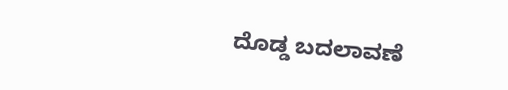ದೊಡ್ಡ ಬದಲಾವಣೆ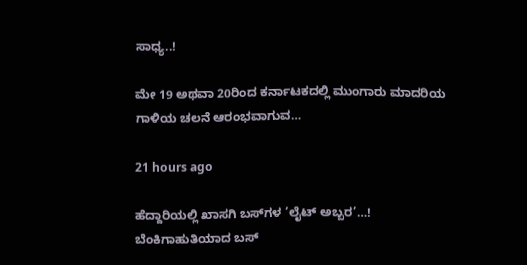ಸಾಧ್ಯ..!

ಮೇ 19 ಅಥವಾ 20ರಿಂದ ಕರ್ನಾಟಕದಲ್ಲಿ ಮುಂಗಾರು ಮಾದರಿಯ ಗಾಳಿಯ ಚಲನೆ ಆರಂಭವಾಗುವ…

21 hours ago

ಹೆದ್ದಾರಿಯಲ್ಲಿ ಖಾಸಗಿ ಬಸ್‌ಗಳ ‘ಲೈಟ್‌ ಅಬ್ಬರ’…! ಬೆಂಕಿಗಾಹುತಿಯಾದ ಬಸ್‌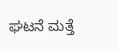ಘಟನೆ ಮತ್ತೆ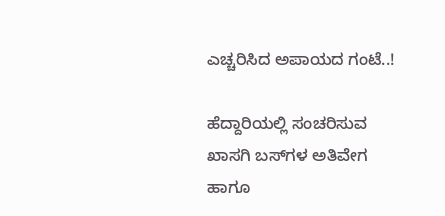ಎಚ್ಚರಿಸಿದ ಅಪಾಯದ ಗಂಟೆ..!

ಹೆದ್ದಾರಿಯಲ್ಲಿ ಸಂಚರಿಸುವ ಖಾಸಗಿ ಬಸ್‌ಗಳ ಅತಿವೇಗ ಹಾಗೂ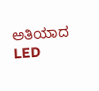ಅತಿಯಾದ LED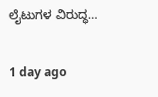ಲೈಟುಗಳ ವಿರುದ್ಧ…

1 day ago